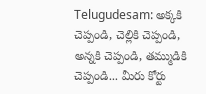Telugudesam: అక్కకి చెప్పండి, చెల్లికి చెప్పండి, అన్నకి చెప్పండి, తమ్ముడికి చెప్పండి... మీరు కోర్టు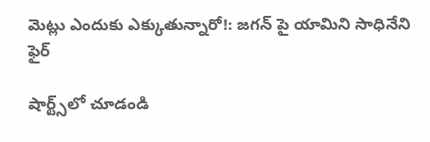మెట్లు ఎందుకు ఎక్కుతున్నారో!: జగన్ పై యామిని సాధినేని ఫైర్

షార్ట్స్‌లో చూడండి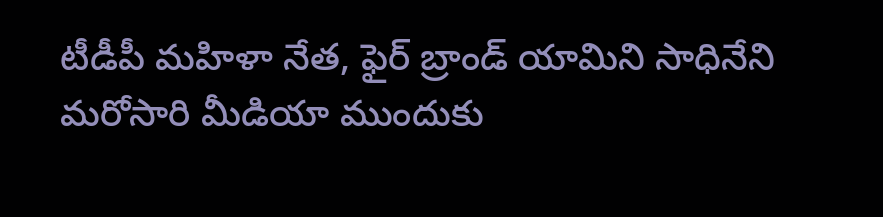టీడీపీ మహిళా నేత, ఫైర్ బ్రాండ్ యామిని సాధినేని మరోసారి మీడియా ముందుకు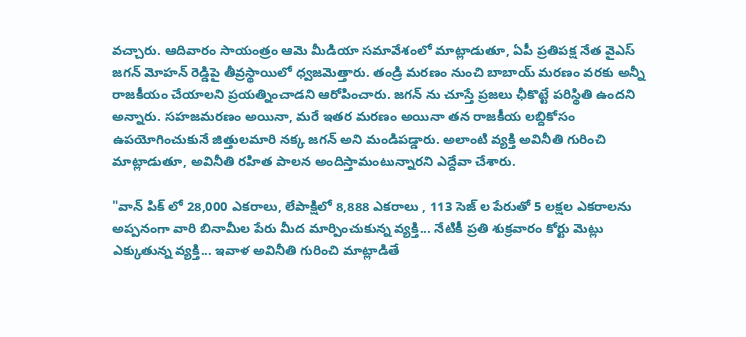వచ్చారు. ఆదివారం సాయంత్రం ఆమె మీడియా సమావేశంలో మాట్లాడుతూ, ఏపీ ప్రతిపక్ష నేత వైఎస్ జగన్ మోహన్ రెడ్డిపై తీవ్రస్థాయిలో ధ్వజమెత్తారు. తండ్రి మరణం నుంచి బాబాయ్ మరణం వరకు అన్నీ రాజకీయం చేయాలని ప్రయత్నించాడని ఆరోపించారు. జగన్ ను చూస్తే ప్రజలు ఛీకొట్టే పరిస్థితి ఉందని అన్నారు. సహజమరణం అయినా, మరే ఇతర మరణం అయినా తన రాజకీయ లబ్దికోసం ఉపయోగించుకునే జిత్తులమారి నక్క జగన్ అని మండిపడ్డారు. అలాంటి వ్యక్తి అవినీతి గురించి మాట్లాడుతూ, అవినీతి రహిత పాలన అందిస్తామంటున్నారని ఎద్దేవా చేశారు.

"వాన్ పిక్ లో 28,000 ఎకరాలు, లేపాక్షిలో 8,888 ఎకరాలు , 113 సెజ్ ల పేరుతో 5 లక్షల ఎకరాలను అప్పనంగా వారి బినామీల పేరు మీద మార్పించుకున్న వ్యక్తి... నేటికీ ప్రతి శుక్రవారం కోర్టు మెట్లు ఎక్కుతున్న వ్యక్తి... ఇవాళ అవినీతి గురించి మాట్లాడితే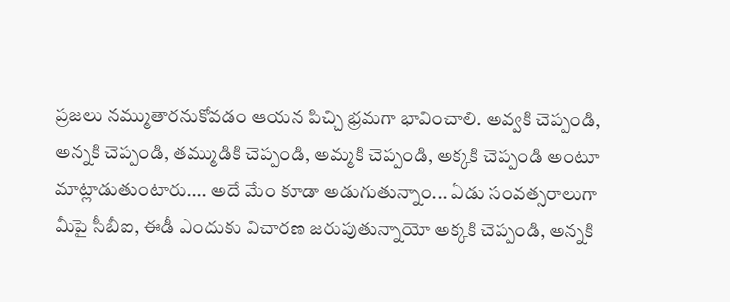ప్రజలు నమ్ముతారనుకోవడం ఆయన పిచ్చి భ్రమగా భావించాలి. అవ్వకి చెప్పండి, అన్నకి చెప్పండి, తమ్ముడికి చెప్పండి, అమ్మకి చెప్పండి, అక్కకి చెప్పండి అంటూ మాట్లాడుతుంటారు.... అదే మేం కూడా అడుగుతున్నాం... ఏడు సంవత్సరాలుగా మీపై సీబీఐ, ఈడీ ఎందుకు విచారణ జరుపుతున్నాయో అక్కకి చెప్పండి, అన్నకి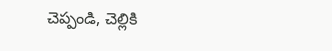చెప్పండి, చెల్లికి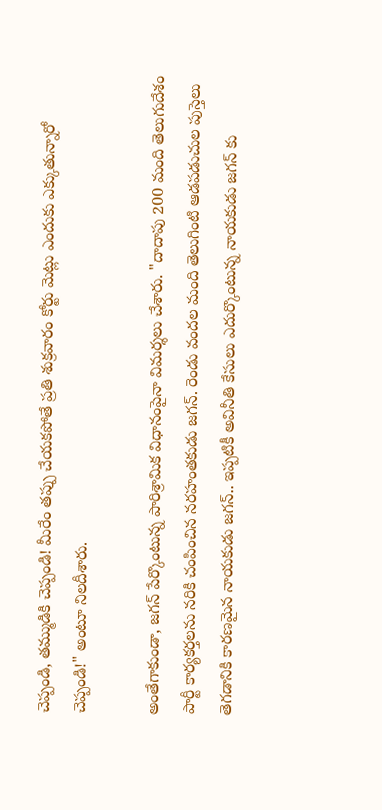చెప్పండి, తమ్ముడికి చెప్పండి! మీరేం తప్పు చేయకపోతే ప్రతి శుక్రవారం కోర్టు మెట్లు ఎందుకు ఎక్కుతున్నారో చెప్పండి!" అంటూ నిలదీశారు.

అంతేగాకుండా, జగన్ పేర్కొంటున్న పారిశ్రామిక విధానంపైనా విమర్శలు చేశారు. "దాదాపు 200 మంది తెలుగుదేశం పార్టీ కార్యకర్తలను నరికి చంపించిన నరహంతకుడు జగన్. రెండు వందల మంది తెలుగింటి ఆడపడుచుల పుస్తెలు తెగడానికి కారణమైన నాయకుడు జగన్.. ఇప్పటికీ అవినీతి కేసులు ఎదుర్కొంటున్న నాయకుడు జగన్ కు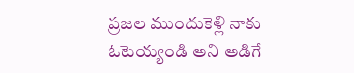ప్రజల ముందుకెళ్లి నాకు ఓటెయ్యండి అని అడిగే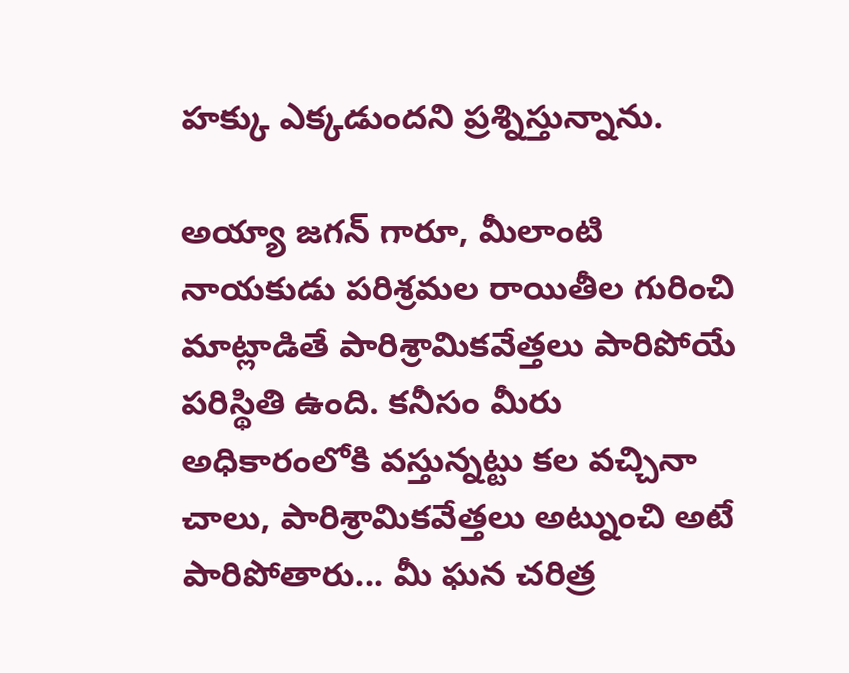హక్కు ఎక్కడుందని ప్రశ్నిస్తున్నాను.

అయ్యా జగన్ గారూ, మీలాంటి నాయకుడు పరిశ్రమల రాయితీల గురించి మాట్లాడితే పారిశ్రామికవేత్తలు పారిపోయే పరిస్థితి ఉంది. కనీసం మీరు అధికారంలోకి వస్తున్నట్టు కల వచ్చినా చాలు, పారిశ్రామికవేత్తలు అట్నుంచి అటే పారిపోతారు... మీ ఘన చరిత్ర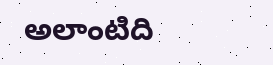అలాంటిది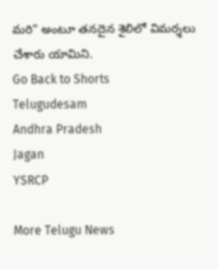మరి" అంటూ తనదైన శైలిలో విమర్శలు చేశారు యామిని.
Go Back to Shorts
Telugudesam
Andhra Pradesh
Jagan
YSRCP

More Telugu News